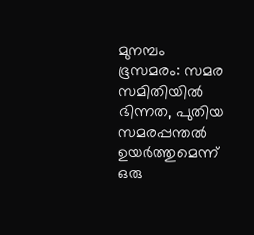മുനമ്പം ഭൂസമരം: സമര സമിതിയിൽ ഭിന്നത, പുതിയ സമരപ്പന്തൽ ഉയർത്തുമെന്ന് ഒരു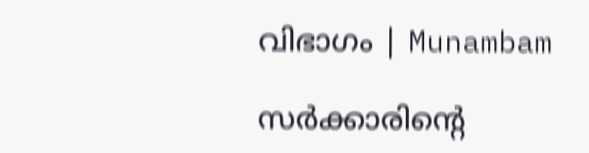വിഭാഗം | Munambam

സർക്കാരിന്റെ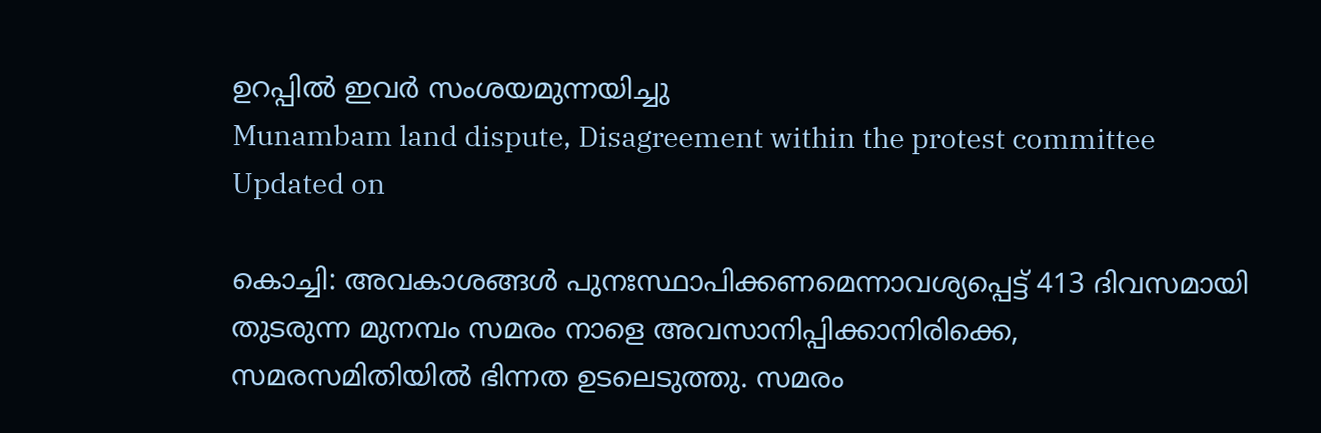ഉറപ്പിൽ ഇവർ സംശയമുന്നയിച്ചു
Munambam land dispute, Disagreement within the protest committee
Updated on

കൊച്ചി: അവകാശങ്ങൾ പുനഃസ്ഥാപിക്കണമെന്നാവശ്യപ്പെട്ട് 413 ദിവസമായി തുടരുന്ന മുനമ്പം സമരം നാളെ അവസാനിപ്പിക്കാനിരിക്കെ, സമരസമിതിയിൽ ഭിന്നത ഉടലെടുത്തു. സമരം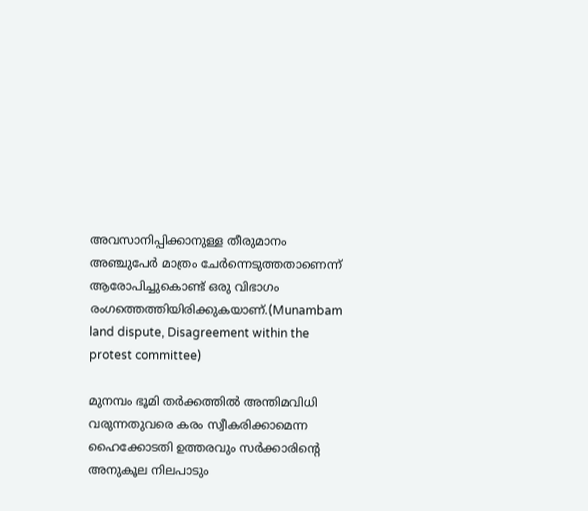അവസാനിപ്പിക്കാനുള്ള തീരുമാനം അഞ്ചുപേർ മാത്രം ചേർന്നെടുത്തതാണെന്ന് ആരോപിച്ചുകൊണ്ട് ഒരു വിഭാഗം രംഗത്തെത്തിയിരിക്കുകയാണ്.(Munambam land dispute, Disagreement within the protest committee)

മുനമ്പം ഭൂമി തർക്കത്തിൽ അന്തിമവിധി വരുന്നതുവരെ കരം സ്വീകരിക്കാമെന്ന ഹൈക്കോടതി ഉത്തരവും സർക്കാരിന്റെ അനുകൂല നിലപാടും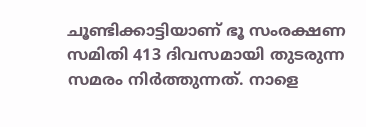ചൂണ്ടിക്കാട്ടിയാണ് ഭൂ സംരക്ഷണ സമിതി 413 ദിവസമായി തുടരുന്ന സമരം നിർത്തുന്നത്. നാളെ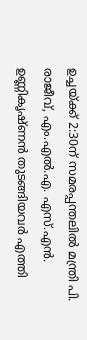ഉച്ചയ്ക്ക് 2:30ന് സമരപ്പന്തലിൽ മന്ത്രി പി. രാജീവ്, എം.എൽ.എ. എസ്.എൻ. ഉണ്ണികൃഷ്ണൻ തുടങ്ങിയവർ എത്തി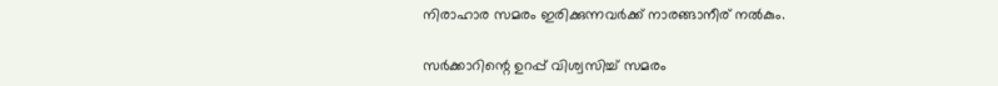നിരാഹാര സമരം ഇരിക്കുന്നവർക്ക് നാരങ്ങാനീര് നൽകും.

സർക്കാറിന്റെ ഉറപ്പ് വിശ്വസിച്ച് സമരം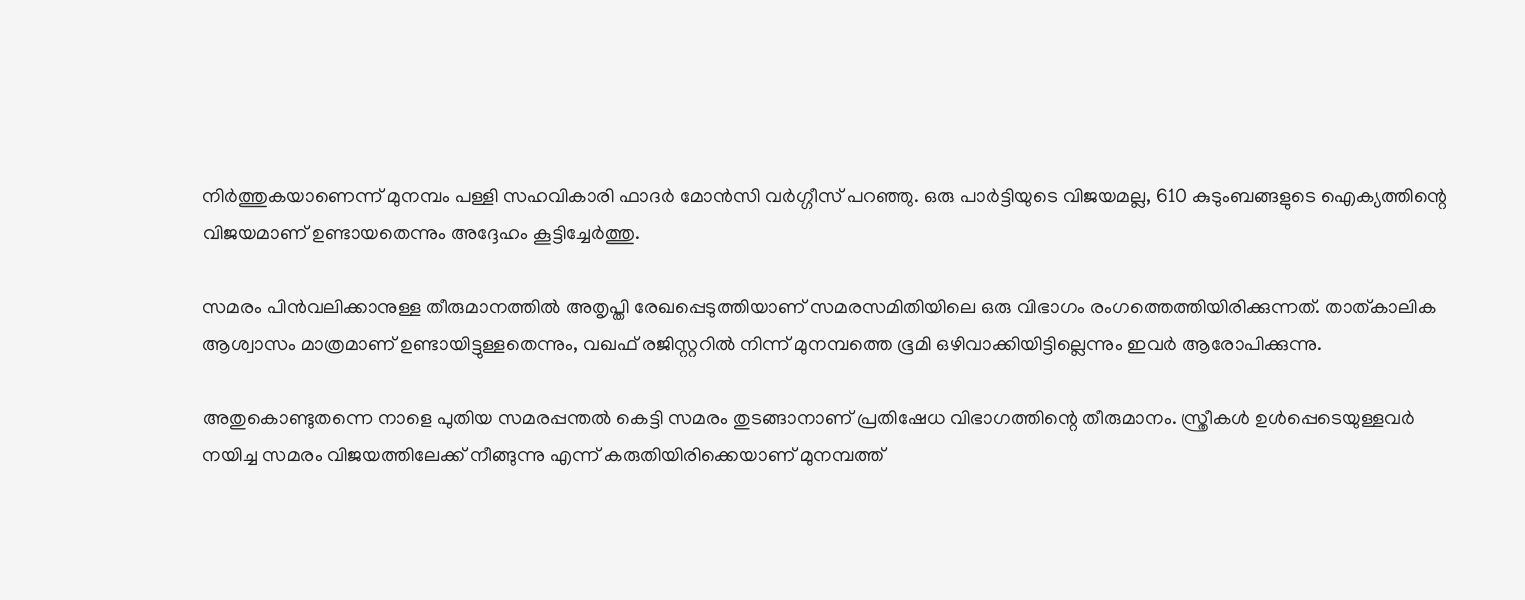നിർത്തുകയാണെന്ന് മുനമ്പം പള്ളി സഹവികാരി ഫാദർ മോൻസി വർഗ്ഗീസ് പറഞ്ഞു. ഒരു പാർട്ടിയുടെ വിജയമല്ല, 610 കുടുംബങ്ങളുടെ ഐക്യത്തിന്റെ വിജയമാണ് ഉണ്ടായതെന്നും അദ്ദേഹം കൂട്ടിച്ചേർത്തു.

സമരം പിൻവലിക്കാനുള്ള തീരുമാനത്തിൽ അതൃപ്തി രേഖപ്പെടുത്തിയാണ് സമരസമിതിയിലെ ഒരു വിഭാഗം രംഗത്തെത്തിയിരിക്കുന്നത്. താത്കാലിക ആശ്വാസം മാത്രമാണ് ഉണ്ടായിട്ടുള്ളതെന്നും, വഖഫ് രജിസ്റ്ററിൽ നിന്ന് മുനമ്പത്തെ ഭൂമി ഒഴിവാക്കിയിട്ടില്ലെന്നും ഇവർ ആരോപിക്കുന്നു.

അതുകൊണ്ടുതന്നെ നാളെ പുതിയ സമരപ്പന്തൽ കെട്ടി സമരം തുടങ്ങാനാണ് പ്രതിഷേധ വിഭാഗത്തിന്റെ തീരുമാനം. സ്ത്രീകൾ ഉൾപ്പെടെയുള്ളവർ നയിച്ച സമരം വിജയത്തിലേക്ക് നീങ്ങുന്നു എന്ന് കരുതിയിരിക്കെയാണ് മുനമ്പത്ത്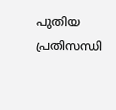പുതിയ പ്രതിസന്ധി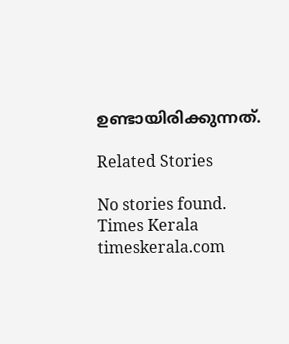ഉണ്ടായിരിക്കുന്നത്.

Related Stories

No stories found.
Times Kerala
timeskerala.com